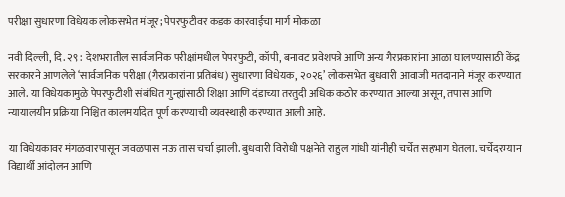परीक्षा सुधारणा विधेयक लोकसभेत मंजूर; पेपरफुटीवर कडक कारवाईचा मार्ग मोकळा

नवी दिल्ली, दि. २९ : देशभरातील सार्वजनिक परीक्षांमधील पेपरफुटी, कॉपी, बनावट प्रवेशपत्रे आणि अन्य गैरप्रकारांना आळा घालण्यासाठी केंद्र सरकारने आणलेले ‘सार्वजनिक परीक्षा (गैरप्रकारांना प्रतिबंध) सुधारणा विधेयक, २०२६’ लोकसभेत बुधवारी आवाजी मतदानाने मंजूर करण्यात आले. या विधेयकामुळे पेपरफुटीशी संबंधित गुन्ह्यांसाठी शिक्षा आणि दंडाच्या तरतुदी अधिक कठोर करण्यात आल्या असून, तपास आणि न्यायालयीन प्रक्रिया निश्चित कालमर्यादेत पूर्ण करण्याची व्यवस्थाही करण्यात आली आहे.

या विधेयकावर मंगळवारपासून जवळपास नऊ तास चर्चा झाली. बुधवारी विरोधी पक्षनेते राहुल गांधी यांनीही चर्चेत सहभाग घेतला. चर्चेदरम्यान विद्यार्थी आंदोलन आणि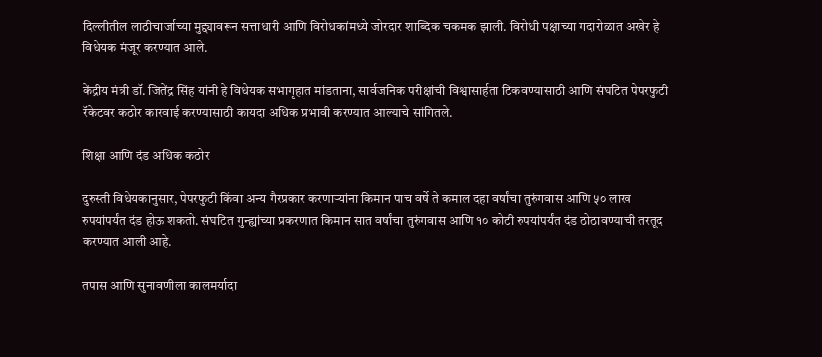दिल्लीतील लाठीचार्जाच्या मुद्द्यावरून सत्ताधारी आणि विरोधकांमध्ये जोरदार शाब्दिक चकमक झाली. विरोधी पक्षाच्या गदारोळात अखेर हे विधेयक मंजूर करण्यात आले.

केंद्रीय मंत्री डॉ. जितेंद्र सिंह यांनी हे विधेयक सभागृहात मांडताना, सार्वजनिक परीक्षांची विश्वासार्हता टिकवण्यासाठी आणि संघटित पेपरफुटी रॅकेटवर कठोर कारवाई करण्यासाठी कायदा अधिक प्रभावी करण्यात आल्याचे सांगितले.

शिक्षा आणि दंड अधिक कठोर

दुरुस्ती विधेयकानुसार, पेपरफुटी किंवा अन्य गैरप्रकार करणाऱ्यांना किमान पाच वर्षे ते कमाल दहा वर्षांचा तुरुंगवास आणि ५० लाख रुपयांपर्यंत दंड होऊ शकतो. संघटित गुन्ह्यांच्या प्रकरणात किमान सात वर्षांचा तुरुंगवास आणि १० कोटी रुपयांपर्यंत दंड ठोठावण्याची तरतूद करण्यात आली आहे.

तपास आणि सुनावणीला कालमर्यादा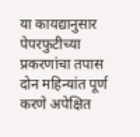या कायद्यानुसार पेपरफुटीच्या प्रकरणांचा तपास दोन महिन्यांत पूर्ण करणे अपेक्षित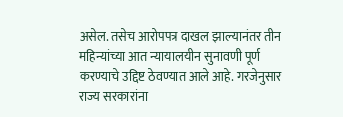असेल. तसेच आरोपपत्र दाखल झाल्यानंतर तीन महिन्यांच्या आत न्यायालयीन सुनावणी पूर्ण करण्याचे उद्दिष्ट ठेवण्यात आले आहे. गरजेनुसार राज्य सरकारांना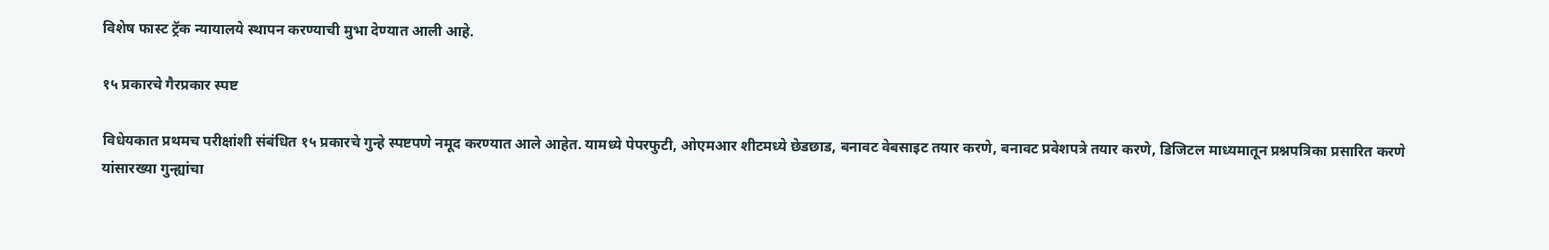विशेष फास्ट ट्रॅक न्यायालये स्थापन करण्याची मुभा देण्यात आली आहे.

१५ प्रकारचे गैरप्रकार स्पष्ट

विधेयकात प्रथमच परीक्षांशी संबंधित १५ प्रकारचे गुन्हे स्पष्टपणे नमूद करण्यात आले आहेत. यामध्ये पेपरफुटी, ओएमआर शीटमध्ये छेडछाड, बनावट वेबसाइट तयार करणे, बनावट प्रवेशपत्रे तयार करणे, डिजिटल माध्यमातून प्रश्नपत्रिका प्रसारित करणे यांसारख्या गुन्ह्यांचा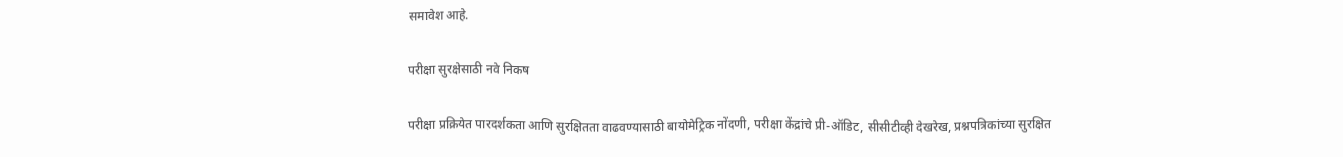समावेश आहे.

परीक्षा सुरक्षेसाठी नवे निकष

परीक्षा प्रक्रियेत पारदर्शकता आणि सुरक्षितता वाढवण्यासाठी बायोमेट्रिक नोंदणी, परीक्षा केंद्रांचे प्री-ऑडिट, सीसीटीव्ही देखरेख, प्रश्नपत्रिकांच्या सुरक्षित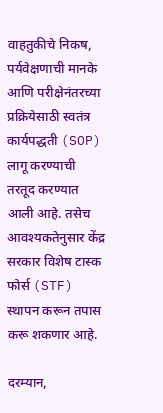वाहतुकीचे निकष, पर्यवेक्षणाची मानके आणि परीक्षेनंतरच्या प्रक्रियेसाठी स्वतंत्र कार्यपद्धती (SOP) लागू करण्याची तरतूद करण्यात आली आहे. तसेच आवश्यकतेनुसार केंद्र सरकार विशेष टास्क फोर्स (STF) स्थापन करून तपास करू शकणार आहे.

दरम्यान,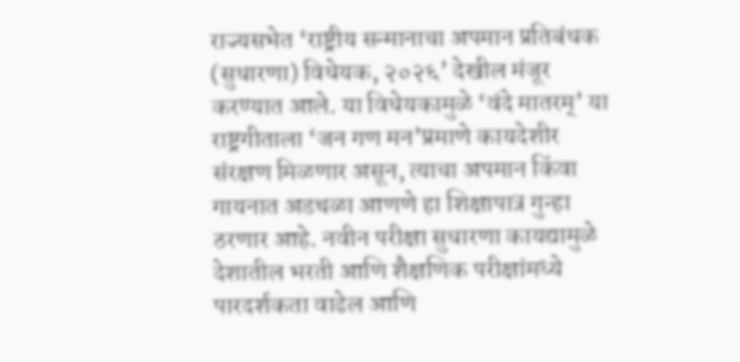राज्यसभेत ‘राष्ट्रीय सन्मानाचा अपमान प्रतिबंधक (सुधारणा) विधेयक, २०२६’ देखील मंजूर करण्यात आले. या विधेयकामुळे ‘वंदे मातरम्’ या राष्ट्रगीताला ‘जन गण मन’प्रमाणे कायदेशीर संरक्षण मिळणार असून, त्याचा अपमान किंवा गायनात अडथळा आणणे हा शिक्षापात्र गुन्हा ठरणार आहे. नवीन परीक्षा सुधारणा कायद्यामुळे देशातील भरती आणि शैक्षणिक परीक्षांमध्ये पारदर्शकता वाढेल आणि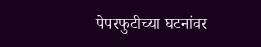पेपरफुटीच्या घटनांवर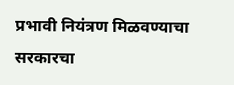प्रभावी नियंत्रण मिळवण्याचा सरकारचा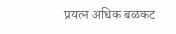प्रयत्न अधिक बळकट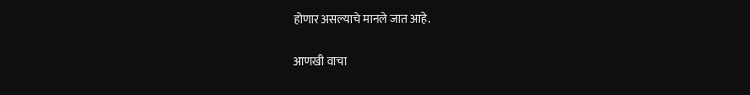होणार असल्याचे मानले जात आहे.

आणखी वाचा